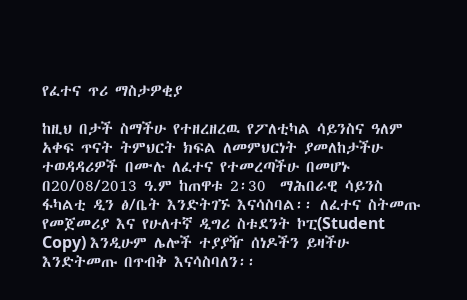የፈተና ጥሪ ማስታዎቂያ

ከዚህ በታች ስማችሁ የተዘረዘረዉ የፖለቲካል ሳይንስና ዓለም አቀፍ ጥናት ትምህርት ክፍል ለመምህርነት ያመለከታችሁ ተወዳዳሪዎች በሙሉ ለፈተና የተመረጣችሁ በመሆኑ በ20/08/2013 ዓ.ም ከጠዋቱ 2፡30  ማሕበራዊ ሳይንስ ፋካልቲ ዲን ፅ/ቤት እንድትገኙ እናሳስባል፡፡ ለፈተና ስትመጡ የመጀመሪያ እና የሁለተኛ ዲግሪ ስቱደንት ኮፒ(Student Copy) እንዲሁም ሌሎች ተያያዥ ሰነዶችን ይዛችሁ እንድትመጡ በጥብቅ እናሳስባለን፡፡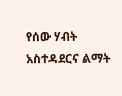የሰው ሃብት አስተዳደርና ልማት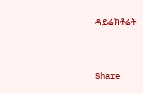ዳይሬክቶሬት



Share